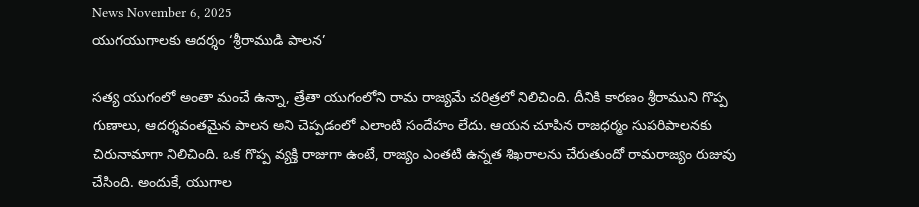News November 6, 2025
యుగయుగాలకు ఆదర్శం ‘శ్రీరాముడి పాలన’

సత్య యుగంలో అంతా మంచే ఉన్నా, త్రేతా యుగంలోని రామ రాజ్యమే చరిత్రలో నిలిచింది. దీనికి కారణం శ్రీరాముని గొప్ప గుణాలు, ఆదర్శవంతమైన పాలన అని చెప్పడంలో ఎలాంటి సందేహం లేదు. ఆయన చూపిన రాజధర్మం సుపరిపాలనకు చిరునామాగా నిలిచింది. ఒక గొప్ప వ్యక్తి రాజుగా ఉంటే, రాజ్యం ఎంతటి ఉన్నత శిఖరాలను చేరుతుందో రామరాజ్యం రుజువు చేసింది. అందుకే, యుగాల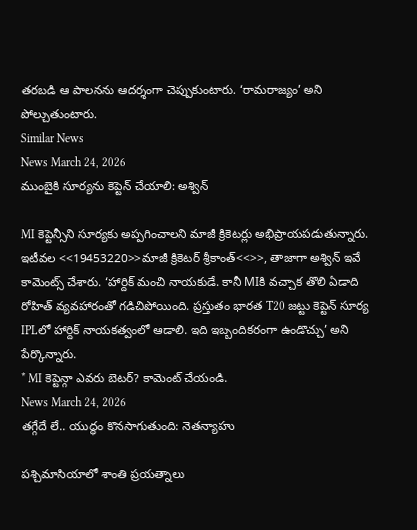తరబడి ఆ పాలనను ఆదర్శంగా చెప్పుకుంటారు. ‘రామరాజ్యం’ అని పోల్చుతుంటారు.
Similar News
News March 24, 2026
ముంబైకి సూర్యను కెప్టెన్ చేయాలి: అశ్విన్

MI కెప్టెన్సీని సూర్యకు అప్పగించాలని మాజీ క్రికెటర్లు అభిప్రాయపడుతున్నారు. ఇటీవల <<19453220>>మాజీ క్రికెటర్ శ్రీకాంత్<<>>, తాజాగా అశ్విన్ ఇవే కామెంట్స్ చేశారు. ‘హార్దిక్ మంచి నాయకుడే. కానీ MIకి వచ్చాక తొలి ఏడాది రోహిత్ వ్యవహారంతో గడిచిపోయింది. ప్రస్తుతం భారత T20 జట్టు కెప్టెన్ సూర్య IPLలో హార్దిక్ నాయకత్వంలో ఆడాలి. ఇది ఇబ్బందికరంగా ఉండొచ్చు’ అని పేర్కొన్నారు.
* MI కెప్టెన్గా ఎవరు బెటర్? కామెంట్ చేయండి.
News March 24, 2026
తగ్గేదే లే.. యుద్ధం కొనసాగుతుంది: నెతన్యాహు

పశ్చిమాసియాలో శాంతి ప్రయత్నాలు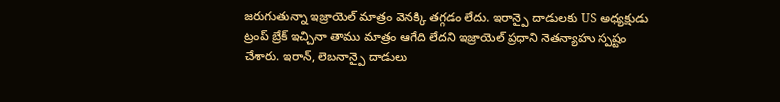జరుగుతున్నా ఇజ్రాయెల్ మాత్రం వెనక్కి తగ్గడం లేదు. ఇరాన్పై దాడులకు US అధ్యక్షుడు ట్రంప్ బ్రేక్ ఇచ్చినా తాము మాత్రం ఆగేది లేదని ఇజ్రాయెల్ ప్రధాని నెతన్యాహు స్పష్టం చేశారు. ఇరాన్, లెబనాన్పై దాడులు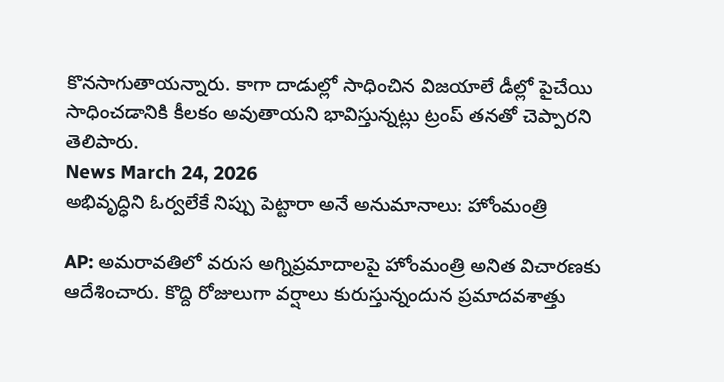కొనసాగుతాయన్నారు. కాగా దాడుల్లో సాధించిన విజయాలే డీల్లో పైచేయి సాధించడానికి కీలకం అవుతాయని భావిస్తున్నట్లు ట్రంప్ తనతో చెప్పారని తెలిపారు.
News March 24, 2026
అభివృద్ధిని ఓర్వలేకే నిప్పు పెట్టారా అనే అనుమానాలు: హోంమంత్రి

AP: అమరావతిలో వరుస అగ్నిప్రమాదాలపై హోంమంత్రి అనిత విచారణకు ఆదేశించారు. కొద్ది రోజులుగా వర్షాలు కురుస్తున్నందున ప్రమాదవశాత్తు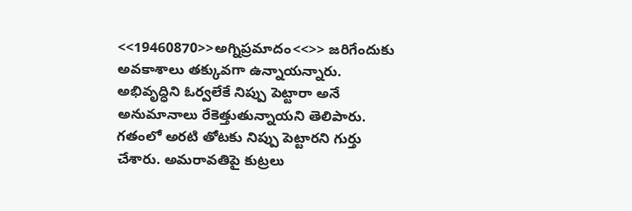<<19460870>>అగ్నిప్రమాదం<<>> జరిగేందుకు అవకాశాలు తక్కువగా ఉన్నాయన్నారు. అభివృద్ధిని ఓర్వలేకే నిప్పు పెట్టారా అనే అనుమానాలు రేకెత్తుతున్నాయని తెలిపారు. గతంలో అరటి తోటకు నిప్పు పెట్టారని గుర్తు చేశారు. అమరావతిపై కుట్రలు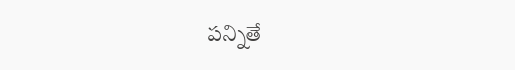పన్నితే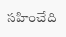సహించేది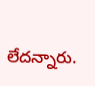లేదన్నారు.